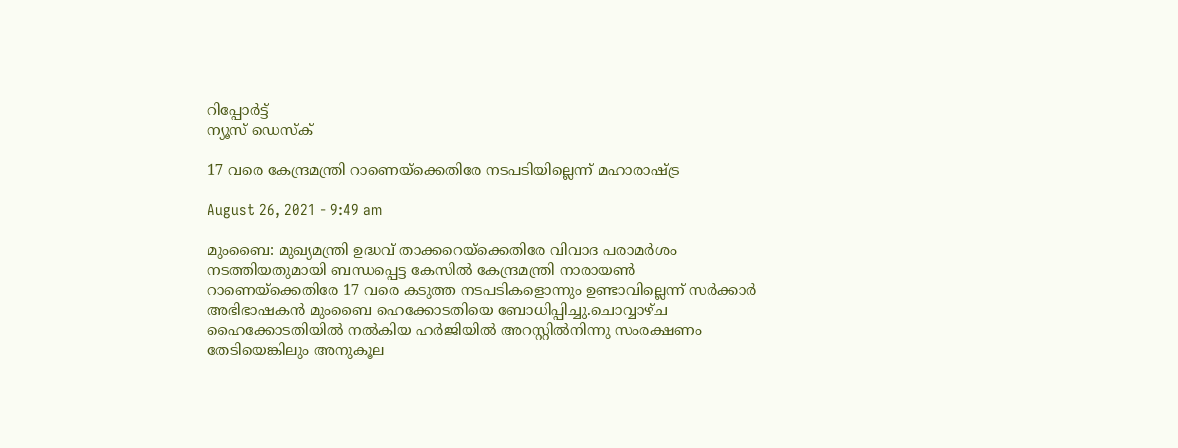റിപ്പോര്‍ട്ട്
ന്യൂസ് ഡെസ്ക്

17 വരെ കേന്ദ്രമന്ത്രി റാണെയ്ക്കെതിരേ നടപടിയില്ലെന്ന് മഹാരാഷ്ട്ര

August 26, 2021 - 9:49 am

മുംബൈ: മുഖ്യമന്ത്രി ഉദ്ധവ് താക്കറെയ്ക്കെതിരേ വിവാദ പരാമര്‍ശം നടത്തിയതുമായി ബന്ധപ്പെട്ട കേസില്‍ കേന്ദ്രമന്ത്രി നാരായണ്‍ റാണെയ്ക്കെതിരേ 17 വരെ കടുത്ത നടപടികളൊന്നും ഉണ്ടാവില്ലെന്ന് സര്‍ക്കാര്‍ അഭിഭാഷകന്‍ മുംബൈ ഹെക്കോടതിയെ ബോധിപ്പിച്ചു.ചൊവ്വാഴ്ച ഹൈക്കോടതിയില്‍ നല്‍കിയ ഹര്‍ജിയില്‍ അറസ്റ്റില്‍നിന്നു സംരക്ഷണം തേടിയെങ്കിലും അനുകൂല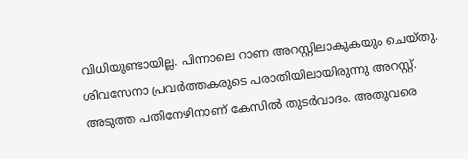വിധിയുണ്ടായില്ല. പിന്നാലെ റാണ അറസ്റ്റിലാകുകയും ചെയ്തു. ശിവസേനാ പ്രവര്‍ത്തകരുടെ പരാതിയിലായിരുന്നു അറസ്റ്റ്. അടുത്ത പതിനേഴിനാണ് കേസില്‍ തുടര്‍വാദം. അതുവരെ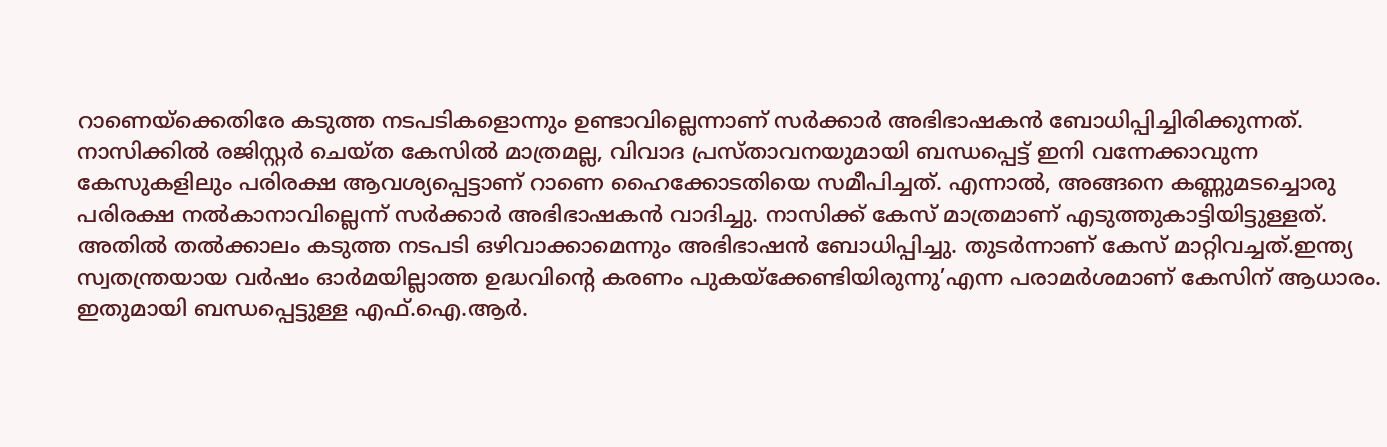റാണെയ്ക്കെതിരേ കടുത്ത നടപടികളൊന്നും ഉണ്ടാവില്ലെന്നാണ് സര്‍ക്കാര്‍ അഭിഭാഷകന്‍ ബോധിപ്പിച്ചിരിക്കുന്നത്. നാസിക്കില്‍ രജിസ്റ്റര്‍ ചെയ്ത കേസില്‍ മാത്രമല്ല, വിവാദ പ്രസ്താവനയുമായി ബന്ധപ്പെട്ട് ഇനി വന്നേക്കാവുന്ന കേസുകളിലും പരിരക്ഷ ആവശ്യപ്പെട്ടാണ് റാണെ ഹൈക്കോടതിയെ സമീപിച്ചത്. എന്നാല്‍, അങ്ങനെ കണ്ണുമടച്ചൊരു പരിരക്ഷ നല്‍കാനാവില്ലെന്ന് സര്‍ക്കാര്‍ അഭിഭാഷകന്‍ വാദിച്ചു. നാസിക്ക് കേസ് മാത്രമാണ് എടുത്തുകാട്ടിയിട്ടുള്ളത്. അതില്‍ തല്‍ക്കാലം കടുത്ത നടപടി ഒഴിവാക്കാമെന്നും അഭിഭാഷന്‍ ബോധിപ്പിച്ചു. തുടര്‍ന്നാണ് കേസ് മാറ്റിവച്ചത്.ഇന്ത്യ സ്വതന്ത്രയായ വര്‍ഷം ഓര്‍മയില്ലാത്ത ഉദ്ധവിന്റെ കരണം പുകയ്ക്കേണ്ടിയിരുന്നു’എന്ന പരാമര്‍ശമാണ് കേസിന് ആധാരം. ഇതുമായി ബന്ധപ്പെട്ടുള്ള എഫ്.ഐ.ആര്‍.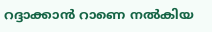റദ്ദാക്കാന്‍ റാണെ നല്‍കിയ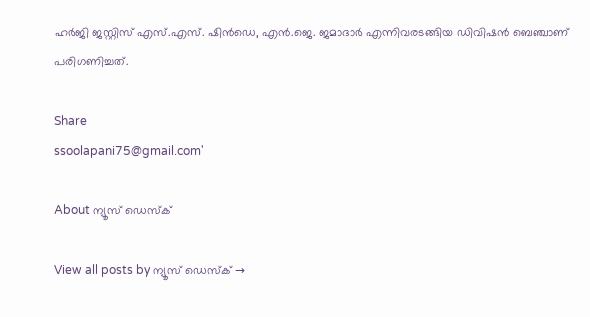ഹര്‍ജി ജസ്റ്റിസ് എസ്.എസ്. ഷിന്‍ഡെ, എന്‍.ജെ. ജമാദാര്‍ എന്നിവരടങ്ങിയ ഡിവിഷന്‍ ബെഞ്ചാണ് പരിഗണിച്ചത്.

Share
ssoolapani75@gmail.com'

About ന്യൂസ് ഡെസ്ക്

View all posts by ന്യൂസ് ഡെസ്ക് →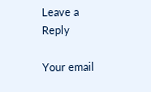Leave a Reply

Your email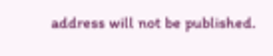address will not be published.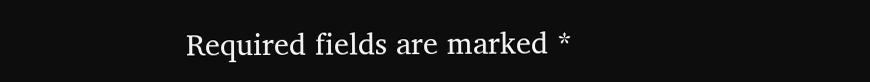Required fields are marked *